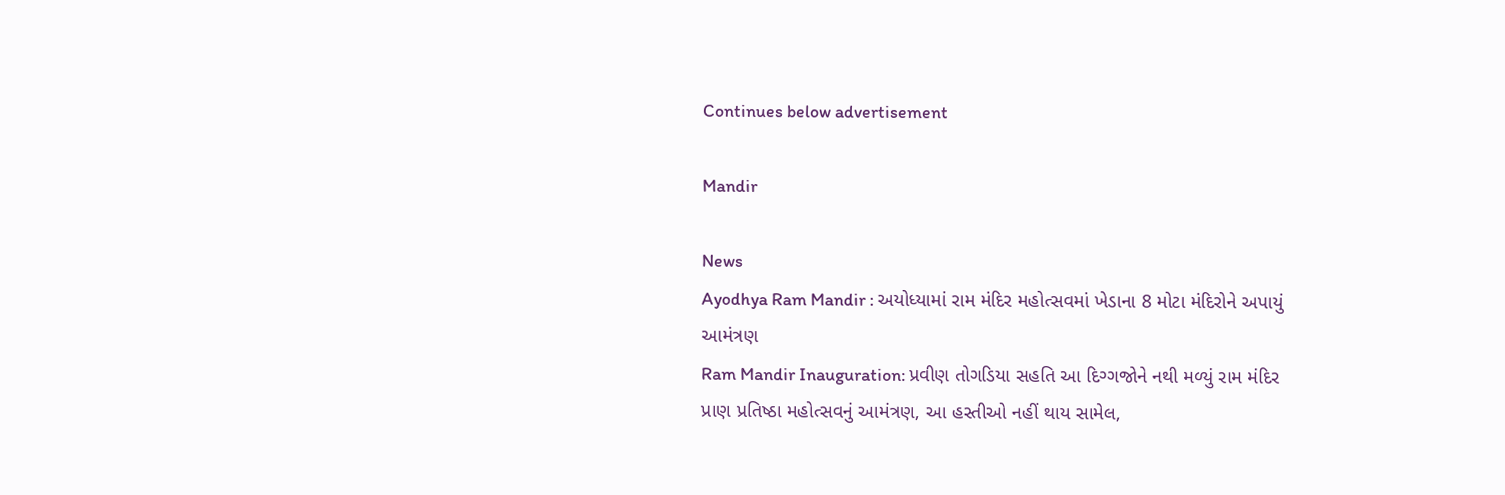Continues below advertisement

Mandir

News
Ayodhya Ram Mandir : અયોધ્યામાં રામ મંદિર મહોત્સવમાં ખેડાના 8 મોટા મંદિરોને અપાયું આમંત્રણ
Ram Mandir Inauguration: પ્રવીણ તોગડિયા સહતિ આ દિગ્ગજોને નથી મળ્યું રામ મંદિર પ્રાણ પ્રતિષ્ઠા મહોત્સવનું આમંત્રણ, આ હસ્તીઓ નહીં થાય સામેલ,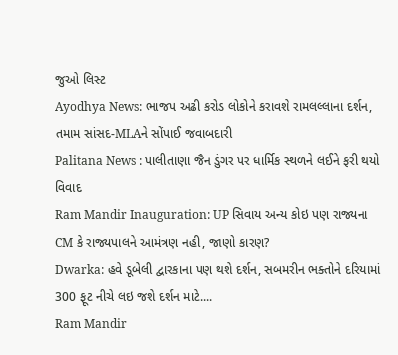જુઓ લિસ્ટ
Ayodhya News: ભાજપ અઢી કરોડ લોકોને કરાવશે રામલલ્લાના દર્શન, તમામ સાંસદ-MLAને સોંપાઈ જવાબદારી
Palitana News : પાલીતાણા જૈન ડુંગર પર ધાર્મિક સ્થળને લઈને ફરી થયો વિવાદ
Ram Mandir Inauguration: UP સિવાય અન્ય કોઇ પણ રાજ્યના CM કે રાજ્યપાલને આમંત્રણ નહી, જાણો કારણ?
Dwarka: હવે ડૂબેલી દ્વારકાના પણ થશે દર્શન, સબમરીન ભક્તોને દરિયામાં 300 ફૂટ નીચે લઇ જશે દર્શન માટે....
Ram Mandir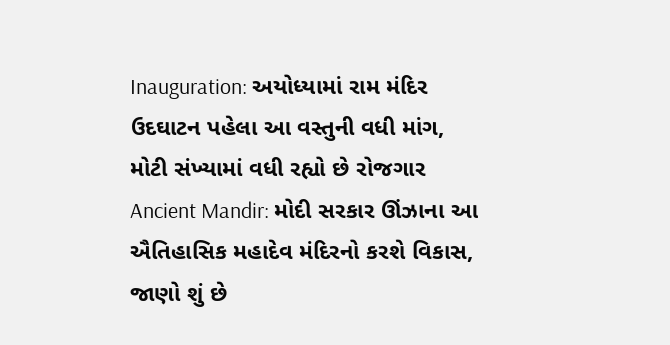Inauguration: અયોધ્યામાં રામ મંદિર ઉદઘાટન પહેલા આ વસ્તુની વધી માંગ, મોટી સંખ્યામાં વધી રહ્યો છે રોજગાર
Ancient Mandir: મોદી સરકાર ઊંઝાના આ ઐતિહાસિક મહાદેવ મંદિરનો કરશે વિકાસ, જાણો શું છે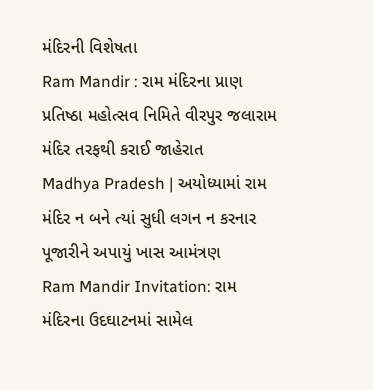મંદિરની વિશેષતા
Ram Mandir : રામ મંદિરના પ્રાણ પ્રતિષ્ઠા મહોત્સવ નિમિતે વીરપુર જલારામ મંદિર તરફથી કરાઈ જાહેરાત
Madhya Pradesh | અયોધ્યામાં રામ મંદિર ન બને ત્યાં સુધી લગન ન કરનાર પૂજારીને અપાયું ખાસ આમંત્રણ
Ram Mandir Invitation: રામ મંદિરના ઉદઘાટનમાં સામેલ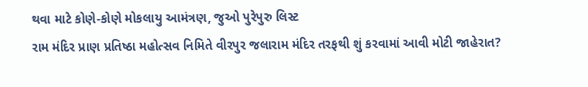થવા માટે કોણે-કોણે મોકલાયુ આમંત્રણ, જુઓ પુરેપુરુ લિસ્ટ
રામ મંદિર પ્રાણ પ્રતિષ્ઠા મહોત્સવ નિમિતે વીરપુર જલારામ મંદિર તરફથી શું કરવામાં આવી મોટી જાહેરાત?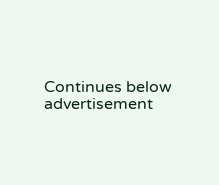Continues below advertisement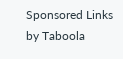Sponsored Links by Taboola